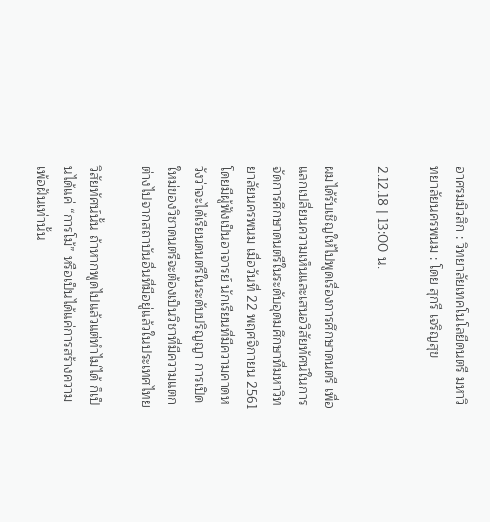อาศรมมิวสิก : วิทยาลัยเทคโนโลยีดนตรี มหาวิทยาลัยนครพนม : โดย สุกรี เจริญสุข

2.12.18 | 13:00 น.

ผมได้รับเชิญให้ไปพูดเรื่องการศึกษาดนตรี เพื่อแลกเปลี่ยนความเห็นและเสนอวิสัยทัศน์ในการจัดการศึกษาดนตรีในระดับอุดมศึกษาที่มหาวิทยาลัยนครพนม เมื่อวันที่ 22 พฤศจิกายน 2561 โดยมีผู้ฟังเป็นอาจารย์ นักเรียนที่มีความคาดหวังว่าจะได้เรียนดนตรีในระดับปริญญา การเปิดใหม่ของวิชาดนตรีจะต้องเป็นวิชาที่มีความแตกต่างไปจากสถาบันอื่นที่มีอยู่แล้วในประเทศไทย

วิสัยทัศน์นั้น ถ้าหากพูดไปแล้วแต่ทำไม่ได้ ก็เป็นได้แค่ “การโม้” หรือเป็นได้แค่การสร้างความเพ้อฝันเท่านั้น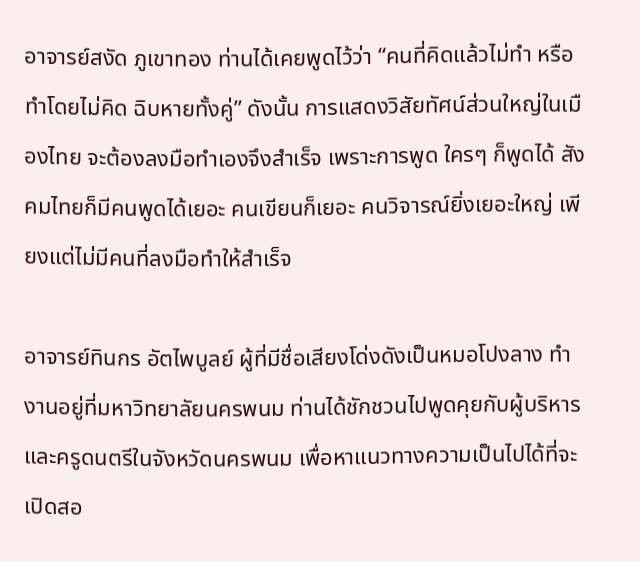อาจารย์สงัด ภูเขาทอง ท่านได้เคยพูดไว้ว่า “คนที่คิดแล้วไม่ทำ หรือทำโดยไม่คิด ฉิบหายทั้งคู่” ดังนั้น การแสดงวิสัยทัศน์ส่วนใหญ่ในเมืองไทย จะต้องลงมือทำเองจึงสำเร็จ เพราะการพูด ใครๆ ก็พูดได้ สังคมไทยก็มีคนพูดได้เยอะ คนเขียนก็เยอะ คนวิจารณ์ยิ่งเยอะใหญ่ เพียงแต่ไม่มีคนที่ลงมือทำให้สำเร็จ

อาจารย์ทินกร อัตไพบูลย์ ผู้ที่มีชื่อเสียงโด่งดังเป็นหมอโปงลาง ทำงานอยู่ที่มหาวิทยาลัยนครพนม ท่านได้ชักชวนไปพูดคุยกับผู้บริหารและครูดนตรีในจังหวัดนครพนม เพื่อหาแนวทางความเป็นไปได้ที่จะเปิดสอ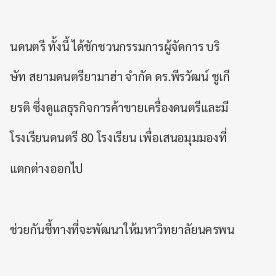นดนตรี ทั้งนี้ ได้ชักชวนกรรมการผู้จัดการ บริษัท สยามดนตรียามาฮ่า จำกัด ดร.พีรวัฒน์ ชูเกียรติ ซึ่งดูแลธุรกิจการค้าขายเครื่องดนตรีและมีโรงเรียนดนตรี 80 โรงเรียน เพื่อเสนอมุมมองที่แตกต่างออกไป

ช่วยกันชี้ทางที่จะพัฒนาให้มหาวิทยาลัยนครพน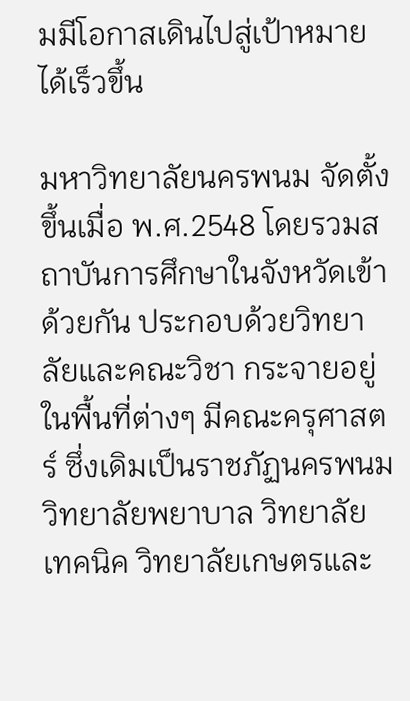มมีโอกาสเดินไปสู่เป้าหมายได้เร็วขึ้น

มหาวิทยาลัยนครพนม จัดตั้งขึ้นเมื่อ พ.ศ.2548 โดยรวมสถาบันการศึกษาในจังหวัดเข้าด้วยกัน ประกอบด้วยวิทยาลัยและคณะวิชา กระจายอยู่ในพื้นที่ต่างๆ มีคณะครุศาสตร์ ซึ่งเดิมเป็นราชภัฏนครพนม วิทยาลัยพยาบาล วิทยาลัยเทคนิค วิทยาลัยเกษตรและ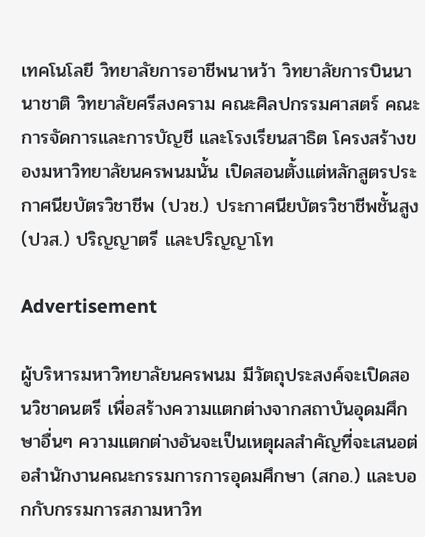เทคโนโลยี วิทยาลัยการอาชีพนาหว้า วิทยาลัยการบินนานาชาติ วิทยาลัยศรีสงคราม คณะศิลปกรรมศาสตร์ คณะการจัดการและการบัญชี และโรงเรียนสาธิต โครงสร้างของมหาวิทยาลัยนครพนมนั้น เปิดสอนตั้งแต่หลักสูตรประกาศนียบัตรวิชาชีพ (ปวช.) ประกาศนียบัตรวิชาชีพชั้นสูง (ปวส.) ปริญญาตรี และปริญญาโท

Advertisement

ผู้บริหารมหาวิทยาลัยนครพนม มีวัตถุประสงค์จะเปิดสอนวิชาดนตรี เพื่อสร้างความแตกต่างจากสถาบันอุดมศึกษาอื่นๆ ความแตกต่างอันจะเป็นเหตุผลสำคัญที่จะเสนอต่อสำนักงานคณะกรรมการการอุดมศึกษา (สกอ.) และบอกกับกรรมการสภามหาวิท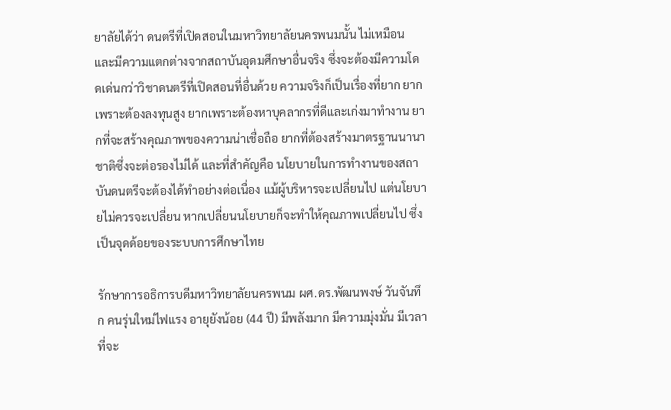ยาลัยได้ว่า ดนตรีที่เปิดสอนในมหาวิทยาลัยนครพนมนั้น ไม่เหมือนและมีความแตกต่างจากสถาบันอุดมศึกษาอื่นจริง ซึ่งจะต้องมีความโดดเด่นกว่าวิชาดนตรีที่เปิดสอนที่อื่นด้วย ความจริงก็เป็นเรื่องที่ยาก ยากเพราะต้องลงทุนสูง ยากเพราะต้องหาบุคลากรที่ดีและเก่งมาทำงาน ยากที่จะสร้างคุณภาพของความน่าเชื่อถือ ยากที่ต้องสร้างมาตรฐานนานาชาติซึ่งจะต่อรองไม่ได้ และที่สำคัญคือ นโยบายในการทำงานของสถาบันดนตรีจะต้องได้ทำอย่างต่อเนื่อง แม้ผู้บริหารจะเปลี่ยนไป แต่นโยบายไม่ควรจะเปลี่ยน หากเปลี่ยนนโยบายก็จะทำให้คุณภาพเปลี่ยนไป ซึ่งเป็นจุดด้อยของระบบการศึกษาไทย

รักษาการอธิการบดีมหาวิทยาลัยนครพนม ผศ.ดร.พัฒนพงษ์ วันจันทึก คนรุ่นใหม่ไฟแรง อายุยังน้อย (44 ปี) มีพลังมาก มีความมุ่งมั่น มีเวลาที่จะ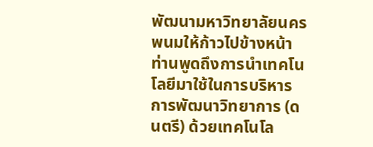พัฒนามหาวิทยาลัยนครพนมให้ก้าวไปข้างหน้า ท่านพูดถึงการนำเทคโนโลยีมาใช้ในการบริหาร การพัฒนาวิทยาการ (ดนตรี) ด้วยเทคโนโล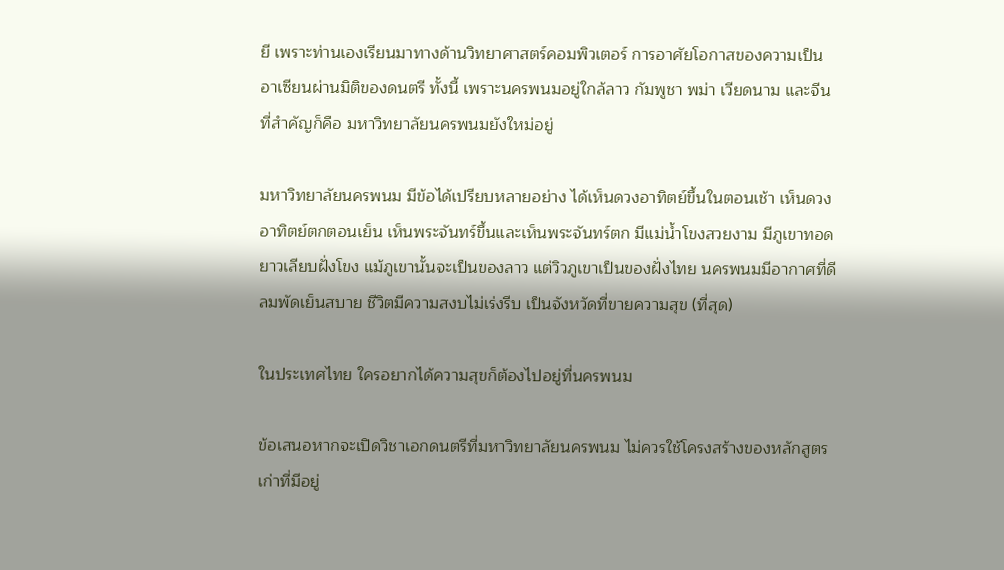ยี เพราะท่านเองเรียนมาทางด้านวิทยาศาสตร์คอมพิวเตอร์ การอาศัยโอกาสของความเป็นอาเซียนผ่านมิติของดนตรี ทั้งนี้ เพราะนครพนมอยู่ใกล้ลาว กัมพูชา พม่า เวียดนาม และจีน ที่สำคัญก็คือ มหาวิทยาลัยนครพนมยังใหม่อยู่

มหาวิทยาลัยนครพนม มีข้อได้เปรียบหลายอย่าง ได้เห็นดวงอาทิตย์ขึ้นในตอนเช้า เห็นดวงอาทิตย์ตกตอนเย็น เห็นพระจันทร์ขึ้นและเห็นพระจันทร์ตก มีแม่น้ำโขงสวยงาม มีภูเขาทอดยาวเลียบฝั่งโขง แม้ภูเขานั้นจะเป็นของลาว แต่วิวภูเขาเป็นของฝั่งไทย นครพนมมีอากาศที่ดี ลมพัดเย็นสบาย ชีวิตมีความสงบไม่เร่งรีบ เป็นจังหวัดที่ขายความสุข (ที่สุด)

ในประเทศไทย ใครอยากได้ความสุขก็ต้องไปอยู่ที่นครพนม

ข้อเสนอหากจะเปิดวิชาเอกดนตรีที่มหาวิทยาลัยนครพนม ไม่ควรใช้โครงสร้างของหลักสูตรเก่าที่มีอยู่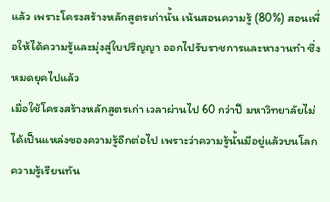แล้ว เพราะโครงสร้างหลักสูตรเก่านั้น เน้นสอนความรู้ (80%) สอนเพื่อให้ได้ความรู้และมุ่งสู่ใบปริญญา ออกไปรับราชการและหางานทำ ซึ่งหมดยุคไปแล้ว
เมื่อใช้โครงสร้างหลักสูตรเก่า เวลาผ่านไป 60 กว่าปี มหาวิทยาลัยไม่ได้เป็นแหล่งของความรู้อีกต่อไป เพราะว่าความรู้นั้นมีอยู่แล้วบนโลก ความรู้เรียนทัน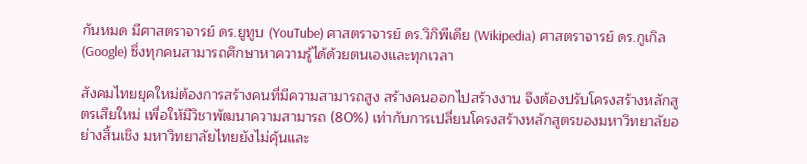กันหมด มีศาสตราจารย์ ดร.ยูทูบ (YouTube) ศาสตราจารย์ ดร.วิกิพีเดีย (Wikipedia) ศาสตราจารย์ ดร.กูเกิล (Google) ซึ่งทุกคนสามารถศึกษาหาความรู้ได้ด้วยตนเองและทุกเวลา

สังคมไทยยุคใหม่ต้องการสร้างคนที่มีความสามารถสูง สร้างคนออกไปสร้างงาน จึงต้องปรับโครงสร้างหลักสูตรเสียใหม่ เพื่อให้มีวิชาพัฒนาความสามารถ (80%) เท่ากับการเปลี่ยนโครงสร้างหลักสูตรของมหาวิทยาลัยอย่างสิ้นเชิง มหาวิทยาลัยไทยยังไม่คุ้นและ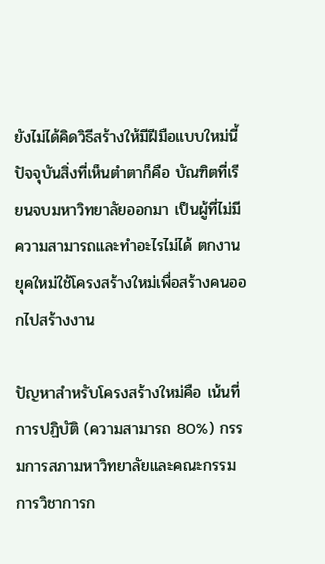ยังไม่ได้คิดวิธีสร้างให้มีฝีมือแบบใหม่นี้ ปัจจุบันสิ่งที่เห็นตำตาก็คือ บัณฑิตที่เรียนจบมหาวิทยาลัยออกมา เป็นผู้ที่ไม่มีความสามารถและทำอะไรไม่ได้ ตกงาน ยุคใหม่ใช้โครงสร้างใหม่เพื่อสร้างคนออกไปสร้างงาน

ปัญหาสำหรับโครงสร้างใหม่คือ เน้นที่การปฏิบัติ (ความสามารถ 80%) กรรมการสภามหาวิทยาลัยและคณะกรรมการวิชาการก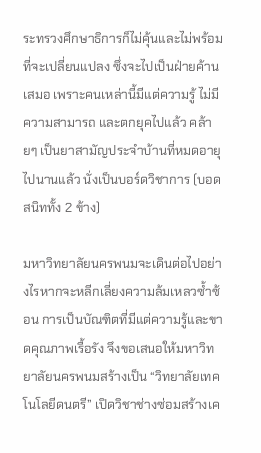ระทรวงศึกษาธิการก็ไม่คุ้นและไม่พร้อมที่จะเปลี่ยนแปลง ซึ่งจะไปเป็นฝ่ายค้านเสมอ เพราะคนเหล่านี้มีแต่ความรู้ ไม่มีความสามารถ และตกยุคไปแล้ว คล้ายๆ เป็นยาสามัญประจำบ้านที่หมดอายุไปนานแล้ว นั่งเป็นบอร์ดวิชาการ (บอดสนิททั้ง 2 ข้าง)

มหาวิทยาลัยนครพนมจะเดินต่อไปอย่างไรหากจะหลีกเลี่ยงความล้มเหลวซ้ำซ้อน การเป็นบัณฑิตที่มีแต่ความรู้และขาดคุณภาพเรื้อรัง จึงขอเสนอให้มหาวิทยาลัยนครพนมสร้างเป็น “วิทยาลัยเทคโนโลยีดนตรี” เปิดวิชาช่างซ่อมสร้างเค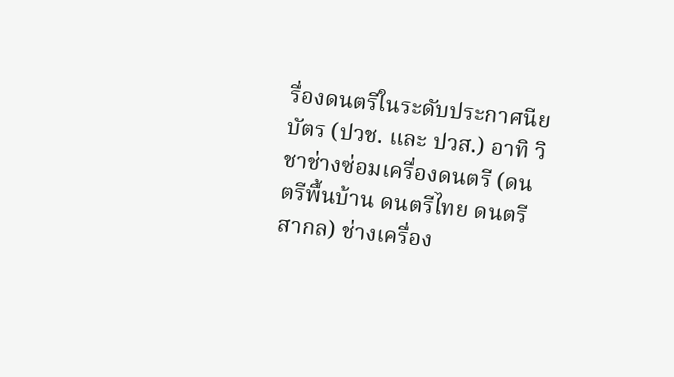รื่องดนตรีในระดับประกาศนียบัตร (ปวช. และ ปวส.) อาทิ วิชาช่างซ่อมเครื่องดนตรี (ดนตรีพื้นบ้าน ดนตรีไทย ดนตรีสากล) ช่างเครื่อง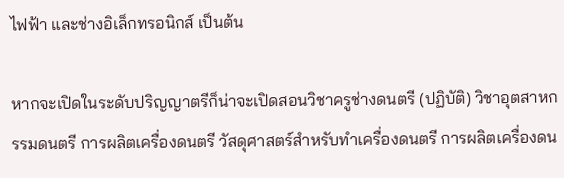ไฟฟ้า และช่างอิเล็กทรอนิกส์ เป็นต้น

หากจะเปิดในระดับปริญญาตรีก็น่าจะเปิดสอนวิชาครูช่างดนตรี (ปฏิบัติ) วิชาอุตสาหกรรมดนตรี การผลิตเครื่องดนตรี วัสดุศาสตร์สำหรับทำเครื่องดนตรี การผลิตเครื่องดน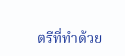ตรีที่ทำด้วย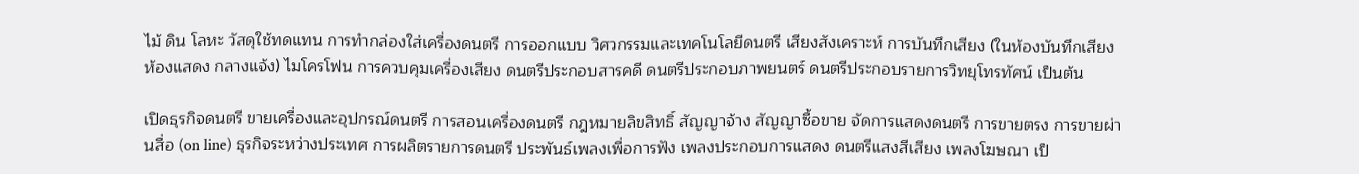ไม้ ดิน โลหะ วัสดุใช้ทดแทน การทำกล่องใส่เครื่องดนตรี การออกแบบ วิศวกรรมและเทคโนโลยีดนตรี เสียงสังเคราะห์ การบันทึกเสียง (ในห้องบันทึกเสียง ห้องแสดง กลางแจ้ง) ไมโครโฟน การควบคุมเครื่องเสียง ดนตรีประกอบสารคดี ดนตรีประกอบภาพยนตร์ ดนตรีประกอบรายการวิทยุโทรทัศน์ เป็นต้น

เปิดธุรกิจดนตรี ขายเครื่องและอุปกรณ์ดนตรี การสอนเครื่องดนตรี กฎหมายลิขสิทธิ์ สัญญาจ้าง สัญญาซื้อขาย จัดการแสดงดนตรี การขายตรง การขายผ่านสื่อ (on line) ธุรกิจระหว่างประเทศ การผลิตรายการดนตรี ประพันธ์เพลงเพื่อการฟัง เพลงประกอบการแสดง ดนตรีแสงสีเสียง เพลงโฆษณา เป็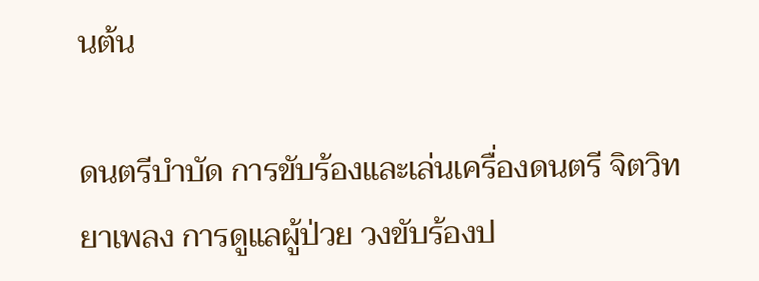นต้น

ดนตรีบำบัด การขับร้องและเล่นเครื่องดนตรี จิตวิทยาเพลง การดูแลผู้ป่วย วงขับร้องป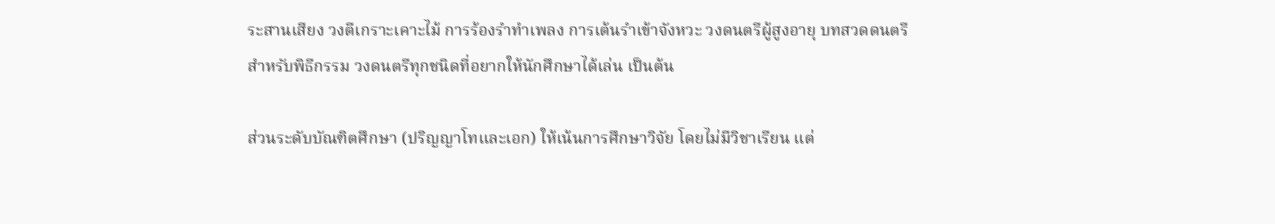ระสานเสียง วงตีเกราะเคาะไม้ การร้องรำทำเพลง การเต้นรำเข้าจังหวะ วงดนตรีผู้สูงอายุ บทสวดดนตรีสำหรับพิธีกรรม วงดนตรีทุกชนิดที่อยากให้นักศึกษาได้เล่น เป็นต้น

ส่วนระดับบัณฑิตศึกษา (ปริญญาโทและเอก) ให้เน้นการศึกษาวิจัย โดยไม่มีวิชาเรียน แต่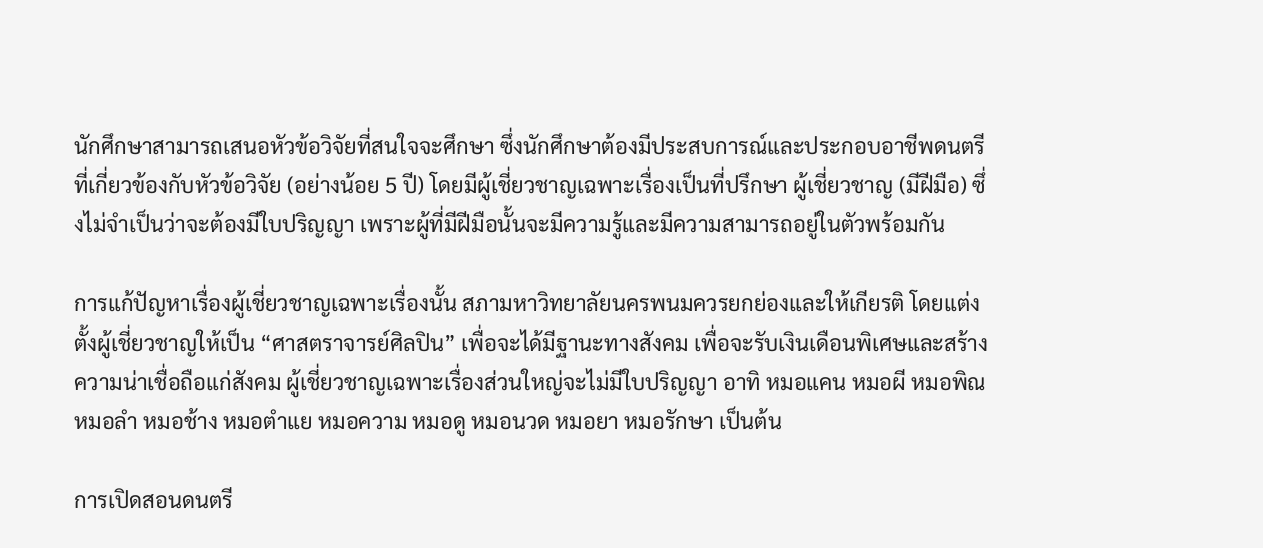นักศึกษาสามารถเสนอหัวข้อวิจัยที่สนใจจะศึกษา ซึ่งนักศึกษาต้องมีประสบการณ์และประกอบอาชีพดนตรีที่เกี่ยวข้องกับหัวข้อวิจัย (อย่างน้อย 5 ปี) โดยมีผู้เชี่ยวชาญเฉพาะเรื่องเป็นที่ปรึกษา ผู้เชี่ยวชาญ (มีฝีมือ) ซึ่งไม่จำเป็นว่าจะต้องมีใบปริญญา เพราะผู้ที่มีฝีมือนั้นจะมีความรู้และมีความสามารถอยู่ในตัวพร้อมกัน

การแก้ปัญหาเรื่องผู้เชี่ยวชาญเฉพาะเรื่องนั้น สภามหาวิทยาลัยนครพนมควรยกย่องและให้เกียรติ โดยแต่งตั้งผู้เชี่ยวชาญให้เป็น “ศาสตราจารย์ศิลปิน” เพื่อจะได้มีฐานะทางสังคม เพื่อจะรับเงินเดือนพิเศษและสร้างความน่าเชื่อถือแก่สังคม ผู้เชี่ยวชาญเฉพาะเรื่องส่วนใหญ่จะไม่มีใบปริญญา อาทิ หมอแคน หมอผี หมอพิณ หมอลำ หมอช้าง หมอตำแย หมอความ หมอดู หมอนวด หมอยา หมอรักษา เป็นต้น

การเปิดสอนดนตรี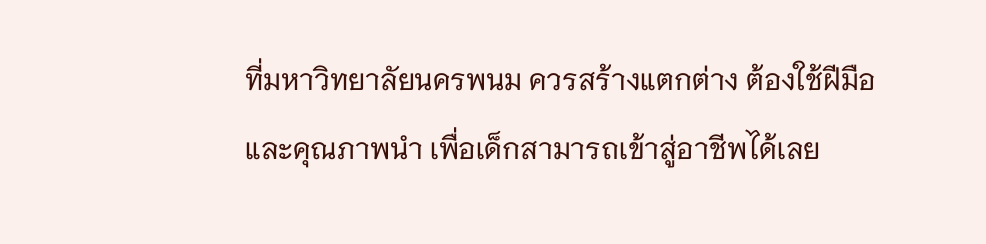ที่มหาวิทยาลัยนครพนม ควรสร้างแตกต่าง ต้องใช้ฝีมือและคุณภาพนำ เพื่อเด็กสามารถเข้าสู่อาชีพได้เลย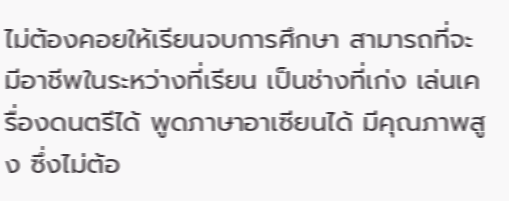ไม่ต้องคอยให้เรียนจบการศึกษา สามารถที่จะมีอาชีพในระหว่างที่เรียน เป็นช่างที่เก่ง เล่นเครื่องดนตรีได้ พูดภาษาอาเซียนได้ มีคุณภาพสูง ซึ่งไม่ต้อ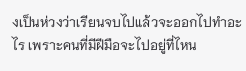งเป็นห่วงว่าเรียนจบไปแล้วจะออกไปทำอะไร เพราะคนที่มีฝีมือจะไปอยู่ที่ไหน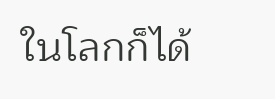ในโลกก็ได้